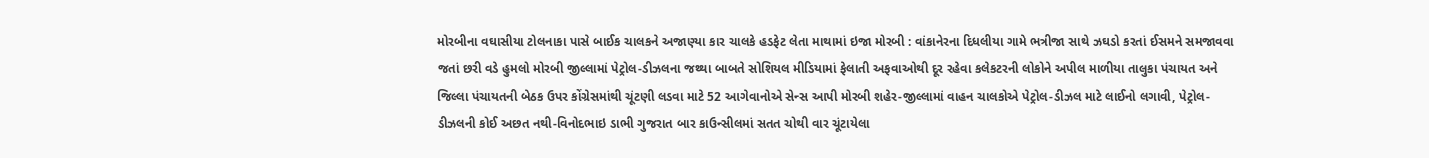મોરબીના વઘાસીયા ટોલનાકા પાસે બાઈક ચાલકને અજાણ્યા કાર ચાલકે હડફેટ લેતા માથામાં ઇજા મોરબી : વાંકાનેરના દિધલીયા ગામે ભત્રીજા સાથે ઝઘડો કરતાં ઈસમને સમજાવવા જતાં છરી વડે હુમલો મોરબી જીલ્લામાં પેટ્રોલ-ડીઝલના જથ્થા બાબતે સોશિયલ મીડિયામાં ફેલાતી અફવાઓથી દૂર રહેવા કલેકટરની લોકોને અપીલ માળીયા તાલુકા પંચાયત અને જિલ્લા પંચાયતની બેઠક ઉપર કોંગ્રેસમાંથી ચૂંટણી લડવા માટે 52 આગેવાનોએ સેન્સ આપી મોરબી શહેર-જીલ્લામાં વાહન ચાલકોએ પેટ્રોલ-ડીઝલ માટે લાઈનો લગાવી, પેટ્રોલ-ડીઝલની કોઈ અછત નથી-વિનોદભાઇ ડાભી ગુજરાત બાર કાઉન્સીલમાં સતત ચોથી વાર ચૂંટાયેલા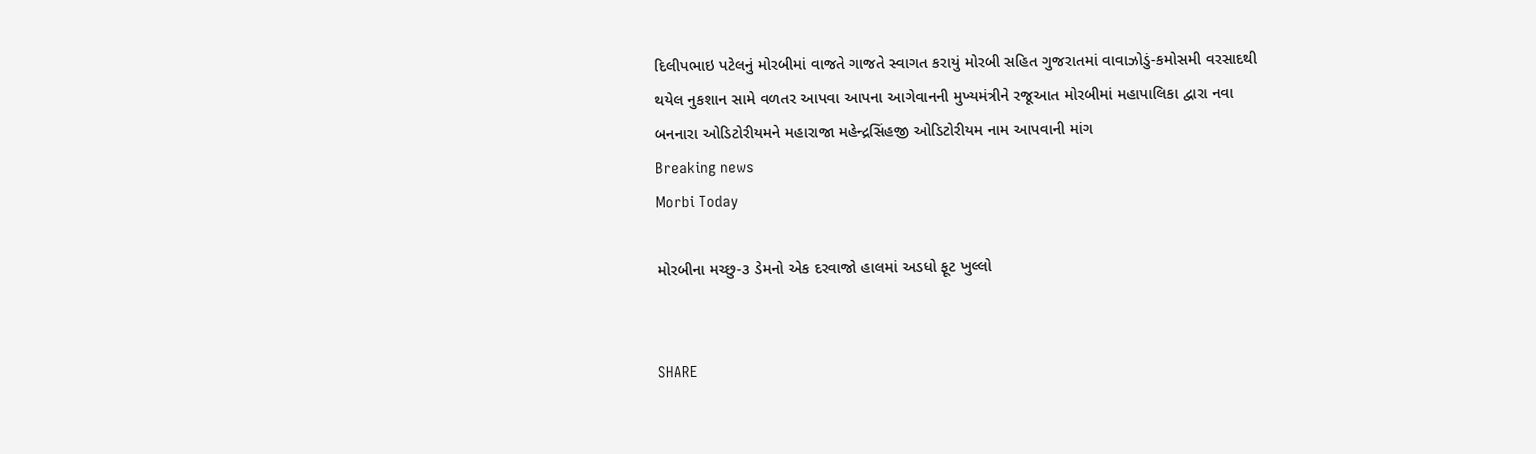દિલીપભાઇ પટેલનું મોરબીમાં વાજતે ગાજતે સ્વાગત કરાયું મોરબી સહિત ગુજરાતમાં વાવાઝોડું-કમોસમી વરસાદથી થયેલ નુકશાન સામે વળતર આપવા આપના આગેવાનની મુખ્યમંત્રીને રજૂઆત મોરબીમાં મહાપાલિકા દ્વારા નવા બનનારા ઓડિટોરીયમને મહારાજા મહેન્દ્રસિંહજી ઓડિટોરીયમ નામ આપવાની માંગ
Breaking news
Morbi Today

મોરબીના મચ્છુ-૩ ડેમનો એક દરવાજો હાલમાં અડધો ફૂટ ખુલ્લો


SHARE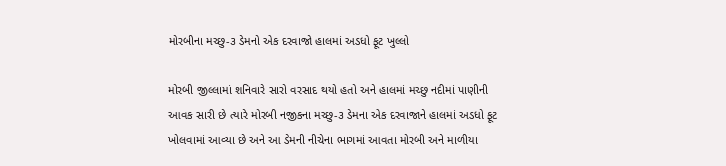મોરબીના મચ્છુ-૩ ડેમનો એક દરવાજો હાલમાં અડધો ફૂટ ખુલ્લો

મોરબી જીલ્લામાં શનિવારે સારો વરસાદ થયો હતો અને હાલમાં મચ્છુ નદીમાં પાણીની આવક સારી છે ત્યારે મોરબી નજીકના મચ્છુ-૩ ડેમના એક દરવાજાને હાલમાં અડધો ફૂટ ખોલવામાં આવ્યા છે અને આ ડેમની નીચેના ભાગમાં આવતા મોરબી અને માળીયા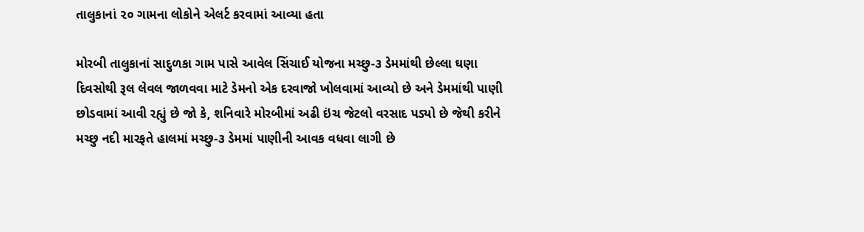તાલુકાનાં ૨૦ ગામના લોકોને એલર્ટ કરવામાં આવ્યા હતા

મોરબી તાલુકાનાં સાદુળકા ગામ પાસે આવેલ સિંચાઈ યોજના મચ્છુ-૩ ડેમમાંથી છેલ્લા ઘણા દિવસોથી રૂલ લેવલ જાળવવા માટે ડેમનો એક દરવાજો ખોલવામાં આવ્યો છે અને ડેમમાંથી પાણી છોડવામાં આવી રહ્યું છે જો કે, શનિવારે મોરબીમાં અઢી ઇંચ જેટલો વરસાદ પડ્યો છે જેથી કરીને મચ્છુ નદી મારફતે હાલમાં મચ્છુ-૩ ડેમમાં પાણીની આવક વધવા લાગી છે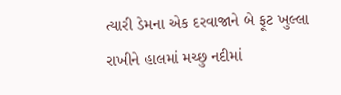ત્યારી ડેમના એક દરવાજાને બે ફૂટ ખુલ્લા રાખીને હાલમાં મચ્છુ નદીમાં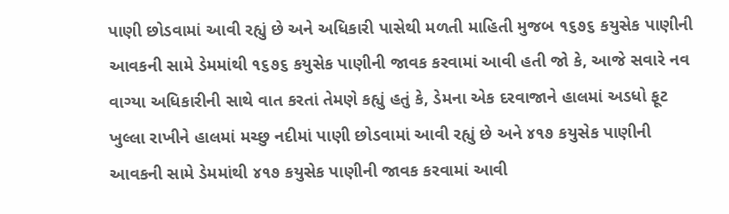પાણી છોડવામાં આવી રહ્યું છે અને અધિકારી પાસેથી મળતી માહિતી મુજબ ૧૬૭૬ કયુસેક પાણીની આવકની સામે ડેમમાંથી ૧૬૭૬ કયુસેક પાણીની જાવક કરવામાં આવી હતી જો કે, આજે સવારે નવ વાગ્યા અધિકારીની સાથે વાત કરતાં તેમણે કહ્યું હતું કે, ડેમના એક દરવાજાને હાલમાં અડધો ફૂટ ખુલ્લા રાખીને હાલમાં મચ્છુ નદીમાં પાણી છોડવામાં આવી રહ્યું છે અને ૪૧૭ કયુસેક પાણીની આવકની સામે ડેમમાંથી ૪૧૭ કયુસેક પાણીની જાવક કરવામાં આવી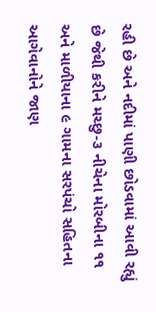રહી છે અને નદીમાં પાણી છોડવામાં આવી રહ્યું છે જેથી કરીને મચ્છુ-૩ નીચેના મોરબીના ૧૧  અને માળીયાના ૯ ગામના સરપંચો સહિતના આગેવાનોને જાણ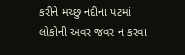કરીને મચ્છુ નદીના પટમાં લોકોની અવર જવર ન કરવા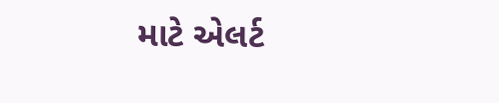માટે એલર્ટ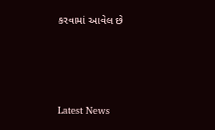કરવામાં આવેલ છે




Latest News